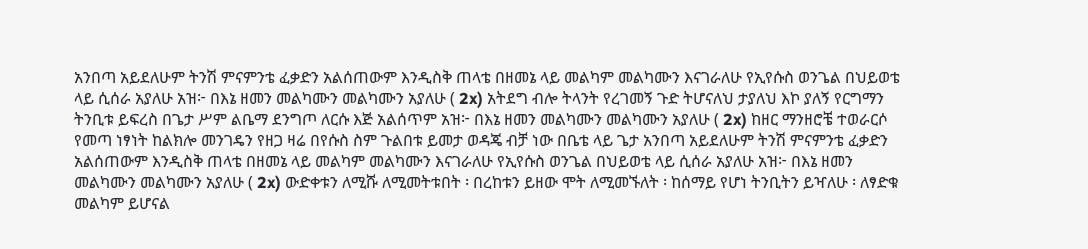አንበጣ አይደለሁም ትንሽ ምናምንቴ ፈቃድን አልሰጠውም እንዲስቅ ጠላቴ በዘመኔ ላይ መልካም መልካሙን እናገራለሁ የኢየሱስ ወንጌል በህይወቴ ላይ ሲሰራ አያለሁ አዝ፦ በእኔ ዘመን መልካሙን መልካሙን አያለሁ ( 2x) አትደግ ብሎ ትላንት የረገመኝ ጉድ ትሆናለህ ታያለህ እኮ ያለኝ የርግማን ትንቢቱ ይፍረስ በጌታ ሥም ልቤማ ደንግጦ ለርሱ እጅ አልሰጥም አዝ፦ በእኔ ዘመን መልካሙን መልካሙን አያለሁ ( 2x) ከዘር ማንዘሮቼ ተወራርሶ የመጣ ነፃነት ከልክሎ መንገዴን የዘጋ ዛሬ በየሱስ ስም ጉልበቱ ይመታ ወዳጄ ብቻ ነው በቤቴ ላይ ጌታ አንበጣ አይደለሁም ትንሽ ምናምንቴ ፈቃድን አልሰጠውም እንዲስቅ ጠላቴ በዘመኔ ላይ መልካም መልካሙን እናገራለሁ የኢየሱስ ወንጌል በህይወቴ ላይ ሲሰራ አያለሁ አዝ፦ በእኔ ዘመን መልካሙን መልካሙን አያለሁ ( 2x) ውድቀቱን ለሚሹ ለሚመትቱበት ፡ በረከቱን ይዘው ሞት ለሚመኙለት ፡ ከሰማይ የሆነ ትንቢትን ይዣለሁ ፡ ለፃድቁ መልካም ይሆናል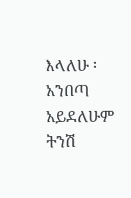እላለሁ ፡ አንበጣ አይደለሁም ትንሽ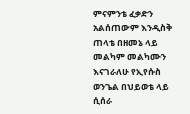ምናምንቴ ፈቃድን አልሰጠውም እንዲስቅ ጠላቴ በዘመኔ ላይ መልካም መልካሙን እናገራለሁ የኢየሱስ ወንጌል በህይወቴ ላይ ሲሰራ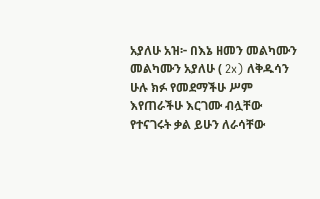አያለሁ አዝ፦ በእኔ ዘመን መልካሙን መልካሙን አያለሁ ( 2x) ለቅዱሳን ሁሉ ክፉ የመደማችሁ ሥም እየጠራችሁ እርገሙ ብሏቸው የተናገሩት ቃል ይሁን ለራሳቸው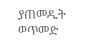ያጠመዱት ወጥመድ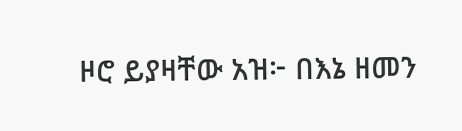ዞሮ ይያዛቸው አዝ፦ በእኔ ዘመን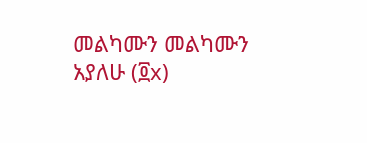መልካሙን መልካሙን አያለሁ (፬x)